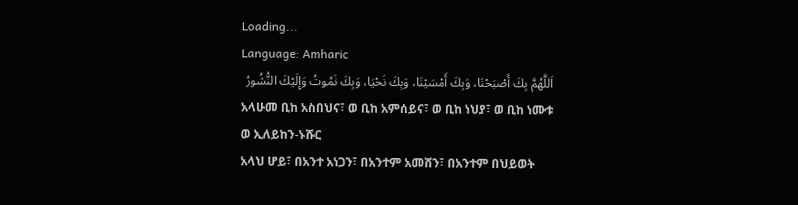Loading...
Language: Amharic
اَللَّهُمَّ بِكَ أَصْبَحْنَا، وَبِكَ أَمْسَيْنَا، وَبِكَ نَحْيَا، وَبِكَ نَمُوتُ وَإِلَيْكَ النُّشُورُ
አላሁመ ቢከ አስበህና፣ ወ ቢከ አምሰይና፣ ወ ቢከ ነህያ፣ ወ ቢከ ነሙቱ ወ ኢለይከን-ኑሹር
አላህ ሆይ፣ በአንተ አነጋን፣ በአንተም አመሸን፣ በአንተም በህይወት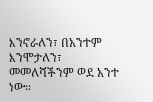እንኖራለን፣ በአንተም እንሞታለን፣ መመለሻችንም ወደ አንተ ነው።